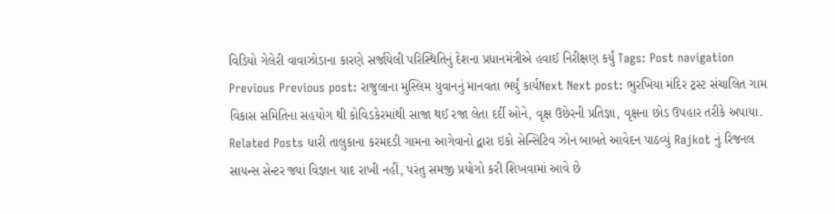વિડિયો ગેલેરી વાવાઝોડાના કારણે સર્જાયેલી પરિસ્થિતિનું દેશના પ્રધાનમંત્રીએ હવાઈ નિરીક્ષણ કર્યું Tags: Post navigation Previous Previous post: રાજુલાના મુસ્લિમ યુવાનનું માનવતા ભર્યું કાર્યNext Next post: ભુરખિયા મંદિર ટ્રસ્ટ સંચાલિત ગામ વિકાસ સમિતિના સહયોગ થી કોવિડકેરમાંથી સાજા થઈ રજા લેતા દર્દી ઓને, વૃક્ષ ઉછેરની પ્રતિજ્ઞા, વૃક્ષના છોડ ઉપહાર તરીકે અપાયા. Related Posts ધારી તાલુકાના કરમદડી ગામના આગેવાનો દ્વારા ઇકો સેન્સિટિવ ઝોન બાબતે આવેદન પાઠવ્યું Rajkot નું રિજનલ સાયન્સ સેન્ટર જ્યાં વિજ્ઞાન યાદ રાખી નહીં, પરંતુ સમજી પ્રયોગો કરી શિખવામાં આવે છે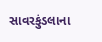સાવરકુંડલાના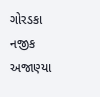ગોરડકા નજીક અજાણ્યા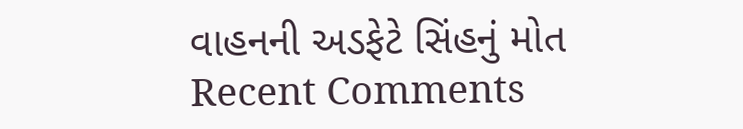વાહનની અડફેટે સિંહનું મોત
Recent Comments